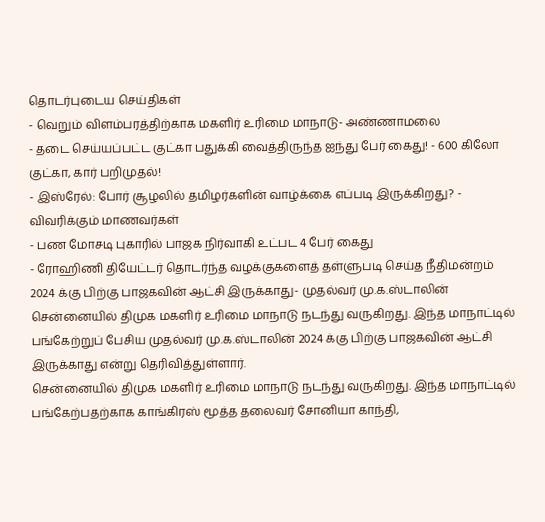தொடர்புடைய செய்திகள்
- வெறும் விளம்பரத்திற்காக மகளிர் உரிமை மாநாடு- அண்ணாமலை
- தடை செய்யப்பட்ட குட்கா பதுக்கி வைத்திருந்த ஐந்து பேர் கைது! - 600 கிலோ குட்கா, கார் பறிமுதல்!
- இஸ்ரேல்: போர் சூழலில் தமிழர்களின் வாழ்க்கை எப்படி இருக்கிறது? - விவரிக்கும் மாணவர்கள்
- பண மோசடி புகாரில் பாஜக நிர்வாகி உட்பட 4 பேர் கைது
- ரோஹிணி தியேட்டர் தொடர்ந்த வழக்குகளைத் தள்ளுபடி செய்த நீதிமன்றம்
2024 க்கு பிற்கு பாஜகவின் ஆட்சி இருக்காது- முதல்வர் மு.க.ஸ்டாலின்
சென்னையில் திமுக மகளிர் உரிமை மாநாடு நடந்து வருகிறது. இந்த மாநாட்டில் பங்கேற்றுப் பேசிய முதல்வர் மு.க.ஸ்டாலின் 2024 க்கு பிற்கு பாஜகவின் ஆட்சி இருக்காது என்று தெரிவித்துள்ளார்.
சென்னையில் திமுக மகளிர் உரிமை மாநாடு நடந்து வருகிறது. இந்த மாநாட்டில் பங்கேற்பதற்காக காங்கிரஸ் மூத்த தலைவர் சோனியா காந்தி,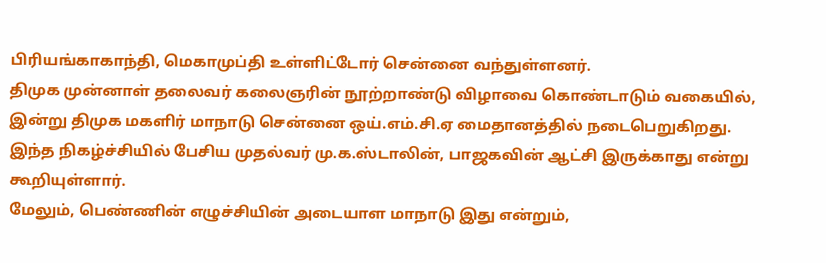பிரியங்காகாந்தி, மெகாமுப்தி உள்ளிட்டோர் சென்னை வந்துள்ளனர்.
திமுக முன்னாள் தலைவர் கலைஞரின் நூற்றாண்டு விழாவை கொண்டாடும் வகையில், இன்று திமுக மகளிர் மாநாடு சென்னை ஒய்.எம்.சி.ஏ மைதானத்தில் நடைபெறுகிறது.
இந்த நிகழ்ச்சியில் பேசிய முதல்வர் மு.க.ஸ்டாலின், பாஜகவின் ஆட்சி இருக்காது என்று கூறியுள்ளார்.
மேலும், பெண்ணின் எழுச்சியின் அடையாள மாநாடு இது என்றும்,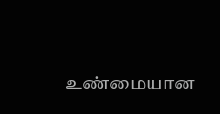உண்மையான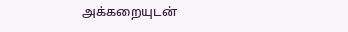அக்கறையுடன்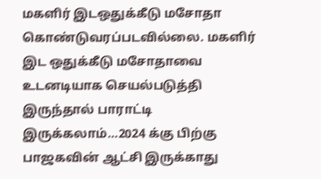மகளிர் இடஒதுக்கீடு மசோதா கொண்டுவரப்படவில்லை. மகளிர் இட ஒதுக்கீடு மசோதாவை உடனடியாக செயல்படுத்தி இருந்தால் பாராட்டி இருக்கலாம்…2024 க்கு பிற்கு பாஜகவின் ஆட்சி இருக்காது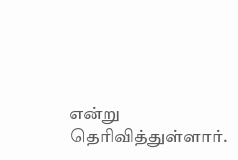என்று தெரிவித்துள்ளார்.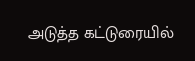அடுத்த கட்டுரையில்